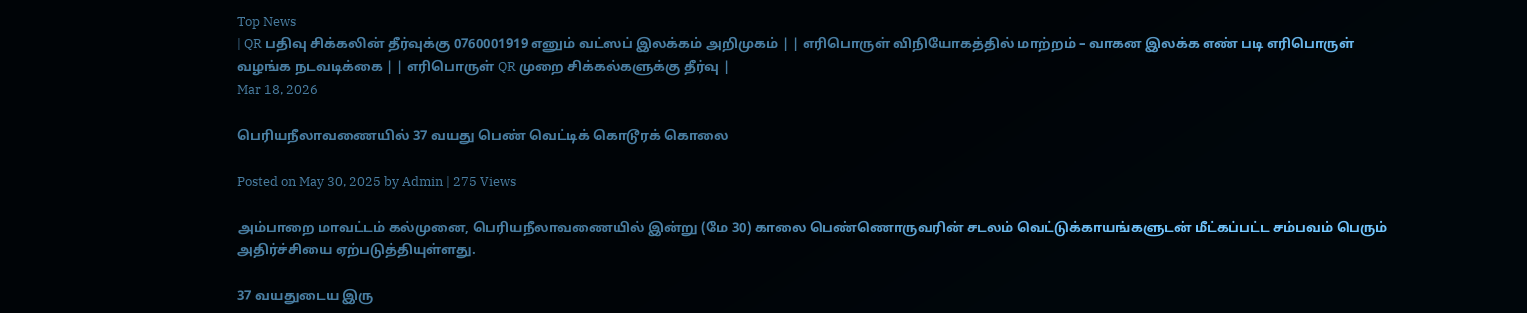Top News
| QR பதிவு சிக்கலின் தீர்வுக்கு 0760001919 எனும் வட்ஸப் இலக்கம் அறிமுகம் | | எரிபொருள் விநியோகத்தில் மாற்றம் – வாகன இலக்க எண் படி எரிபொருள் வழங்க நடவடிக்கை | | எரிபொருள் QR முறை சிக்கல்களுக்கு தீர்வு |
Mar 18, 2026

பெரியநீலாவணையில் 37 வயது பெண் வெட்டிக் கொடூரக் கொலை

Posted on May 30, 2025 by Admin | 275 Views

அம்பாறை மாவட்டம் கல்முனை, பெரியநீலாவணையில் இன்று (மே 30) காலை பெண்ணொருவரின் சடலம் வெட்டுக்காயங்களுடன் மீட்கப்பட்ட சம்பவம் பெரும் அதிர்ச்சியை ஏற்படுத்தியுள்ளது.

37 வயதுடைய இரு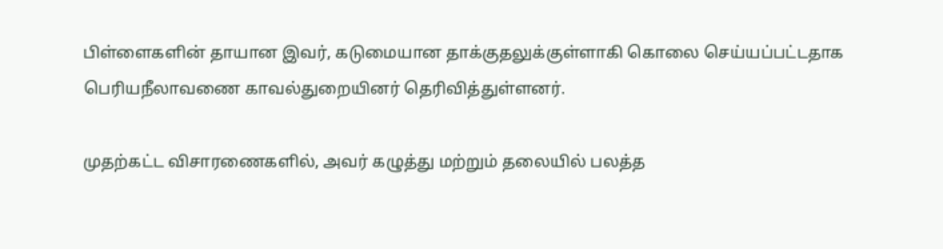பிள்ளைகளின் தாயான இவர், கடுமையான தாக்குதலுக்குள்ளாகி கொலை செய்யப்பட்டதாக பெரியநீலாவணை காவல்துறையினர் தெரிவித்துள்ளனர்.

முதற்கட்ட விசாரணைகளில், அவர் கழுத்து மற்றும் தலையில் பலத்த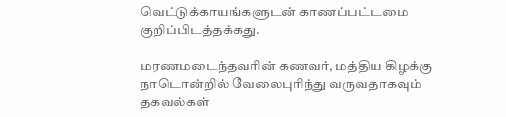வெட்டுக்காயங்களுடன் காணப்பட்டமை குறிப்பிடத்தக்கது.

மரணமடைந்தவரின் கணவர், மத்திய கிழக்கு நாடொன்றில் வேலைபுரிந்து வருவதாகவும் தகவல்கள்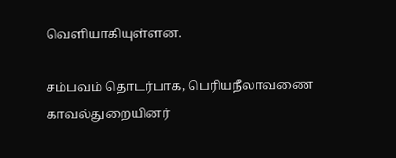வெளியாகியுள்ளன.

சம்பவம் தொடர்பாக, பெரியநீலாவணை காவல்துறையினர்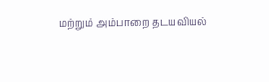மற்றும் அம்பாறை தடயவியல்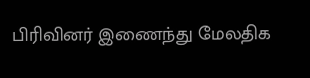பிரிவினர் இணைந்து மேலதிக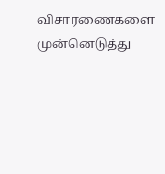விசாரணைகளை முன்னெடுத்து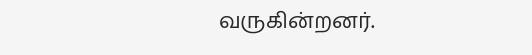வருகின்றனர்.